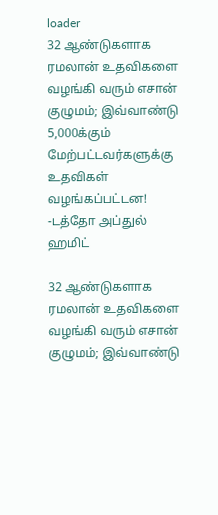loader
32 ஆண்டுகளாக ரமலான் உதவிகளை வழங்கி வரும் எசான் குழுமம்; இவ்வாண்டு 5,000க்கும் மேற்பட்டவர்களுக்கு உதவிகள் வழங்கப்பட்டன! -டத்தோ அப்துல் ஹமிட்

32 ஆண்டுகளாக ரமலான் உதவிகளை வழங்கி வரும் எசான் குழுமம்; இவ்வாண்டு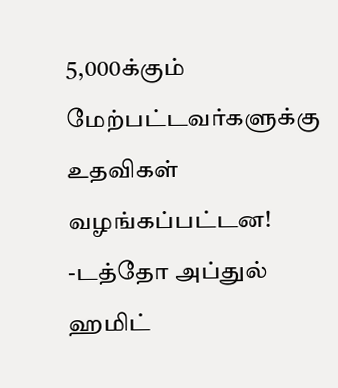5,000க்கும் மேற்பட்டவர்களுக்கு உதவிகள் வழங்கப்பட்டன! -டத்தோ அப்துல் ஹமிட்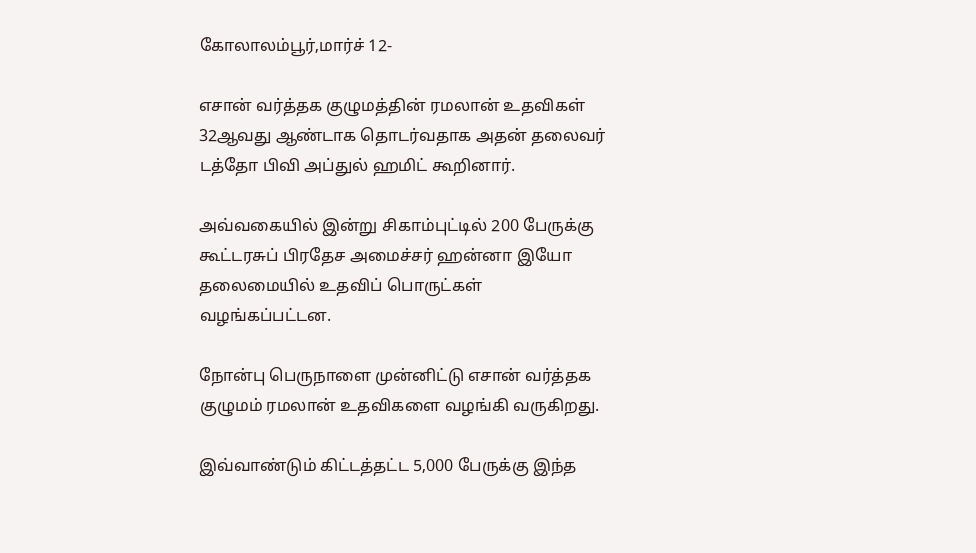கோலாலம்பூர்,மார்ச் 12-

எசான் வர்த்தக குழுமத்தின் ரமலான் உதவிகள் 32ஆவது ஆண்டாக தொடர்வதாக அதன் தலைவர் டத்தோ பிவி அப்துல் ஹமிட் கூறினார்.

அவ்வகையில் இன்று சிகாம்புட்டில் 200 பேருக்கு கூட்டரசுப் பிரதேச அமைச்சர் ஹன்னா இயோ தலைமையில் உதவிப் பொருட்கள் வழங்கப்பட்டன.

நோன்பு பெருநாளை முன்னிட்டு எசான் வர்த்தக குழுமம் ரமலான் உதவிகளை வழங்கி வருகிறது.

இவ்வாண்டும் கிட்டத்தட்ட 5,000 பேருக்கு இந்த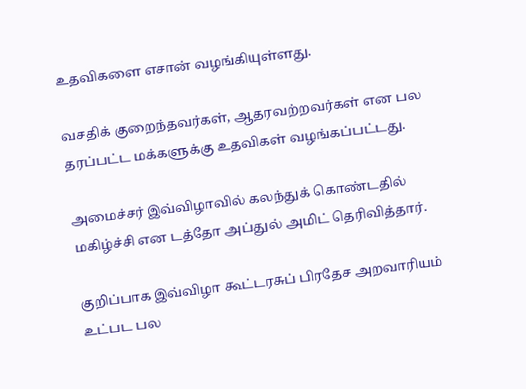உதவிகளை எசான் வழங்கியுள்ளது.

வசதிக் குறைந்தவர்கள், ஆதரவற்றவர்கள் என பல தரப்பட்ட மக்களுக்கு உதவிகள் வழங்கப்பட்டது.

அமைச்சர் இவ்விழாவில் கலந்துக் கொண்டதில் மகிழ்ச்சி என டத்தோ அப்துல் அமிட் தெரிவித்தார்.

குறிப்பாக இவ்விழா கூட்டரசுப் பிரதேச அறவாரியம் உட்பட பல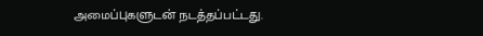அமைப்புகளுடன் நடத்தப்பட்டது.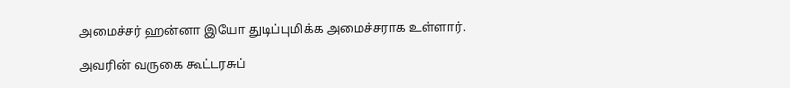அமைச்சர் ஹன்னா இயோ துடிப்புமிக்க அமைச்சராக உள்ளார்.

அவரின் வருகை கூட்டரசுப்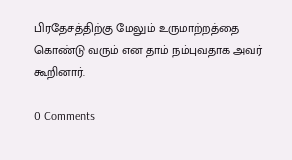பிரதேசத்திற்கு மேலும் உருமாற்றத்தை கொண்டு வரும் என தாம் நம்புவதாக அவர் கூறினார்.

0 Comments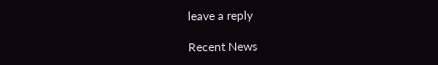leave a reply

Recent News